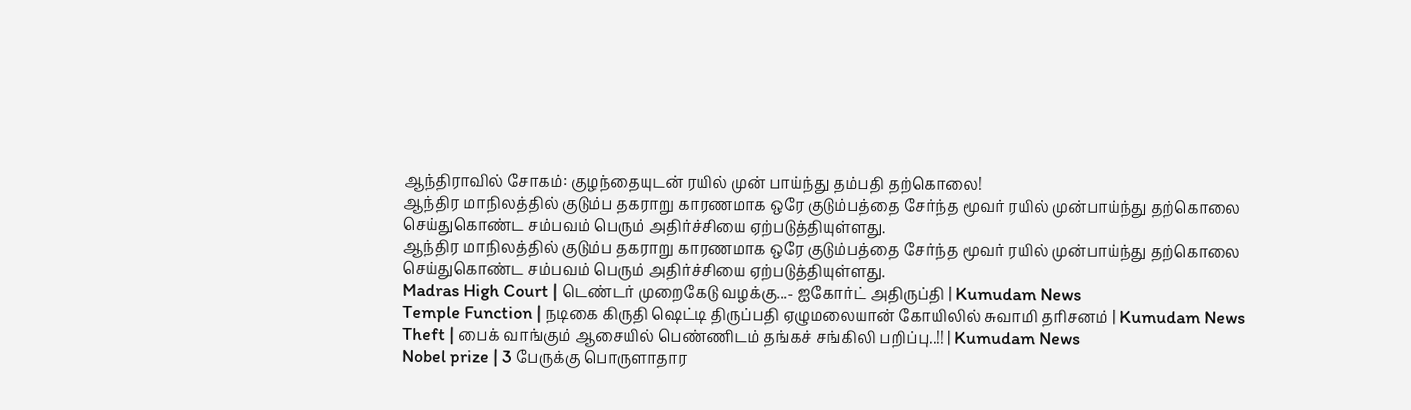ஆந்திராவில் சோகம்: குழந்தையுடன் ரயில் முன் பாய்ந்து தம்பதி தற்கொலை!
ஆந்திர மாநிலத்தில் குடும்ப தகராறு காரணமாக ஒரே குடும்பத்தை சேர்ந்த மூவர் ரயில் முன்பாய்ந்து தற்கொலை செய்துகொண்ட சம்பவம் பெரும் அதிர்ச்சியை ஏற்படுத்தியுள்ளது.
ஆந்திர மாநிலத்தில் குடும்ப தகராறு காரணமாக ஒரே குடும்பத்தை சேர்ந்த மூவர் ரயில் முன்பாய்ந்து தற்கொலை செய்துகொண்ட சம்பவம் பெரும் அதிர்ச்சியை ஏற்படுத்தியுள்ளது.
Madras High Court | டெண்டர் முறைகேடு வழக்கு...- ஐகோர்ட் அதிருப்தி | Kumudam News
Temple Function | நடிகை கிருதி ஷெட்டி திருப்பதி ஏழுமலையான் கோயிலில் சுவாமி தரிசனம் | Kumudam News
Theft | பைக் வாங்கும் ஆசையில் பெண்ணிடம் தங்கச் சங்கிலி பறிப்பு..!! | Kumudam News
Nobel prize | 3 பேருக்கு பொருளாதார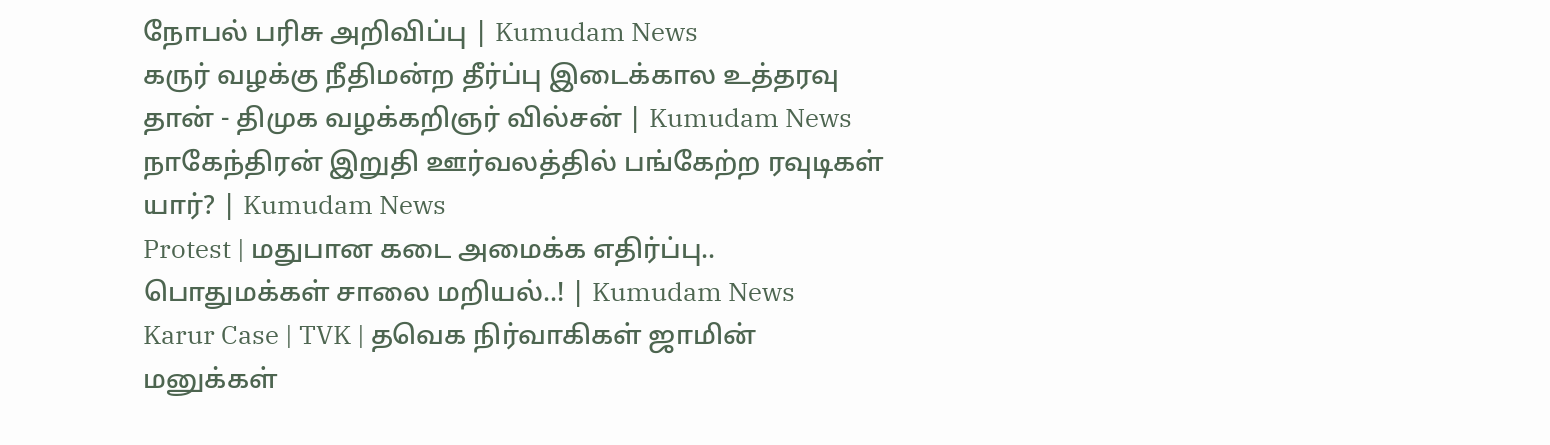நோபல் பரிசு அறிவிப்பு | Kumudam News
கருர் வழக்கு நீதிமன்ற தீர்ப்பு இடைக்கால உத்தரவு தான் - திமுக வழக்கறிஞர் வில்சன் | Kumudam News
நாகேந்திரன் இறுதி ஊர்வலத்தில் பங்கேற்ற ரவுடிகள் யார்? | Kumudam News
Protest | மதுபான கடை அமைக்க எதிர்ப்பு.. பொதுமக்கள் சாலை மறியல்..! | Kumudam News
Karur Case | TVK | தவெக நிர்வாகிகள் ஜாமின் மனுக்கள்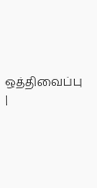ஒத்திவைப்பு |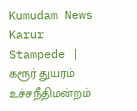Kumudam News
Karur Stampede | கரூர் துயரம் உச்சநீதிமன்றம்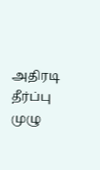அதிரடி தீர்ப்பு முழு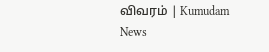விவரம் | Kumudam News